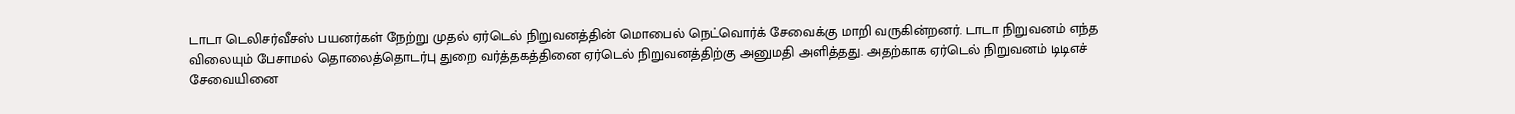டாடா டெலிசர்வீசஸ் பயனர்கள் நேற்று முதல் ஏர்டெல் நிறுவனத்தின் மொபைல் நெட்வொர்க் சேவைக்கு மாறி வருகின்றனர். டாடா நிறுவனம் எந்த விலையும் பேசாமல் தொலைத்தொடர்பு துறை வர்த்தகத்தினை ஏர்டெல் நிறுவனத்திற்கு அனுமதி அளித்தது. அதற்காக ஏர்டெல் நிறுவனம் டிடிஎச் சேவையினை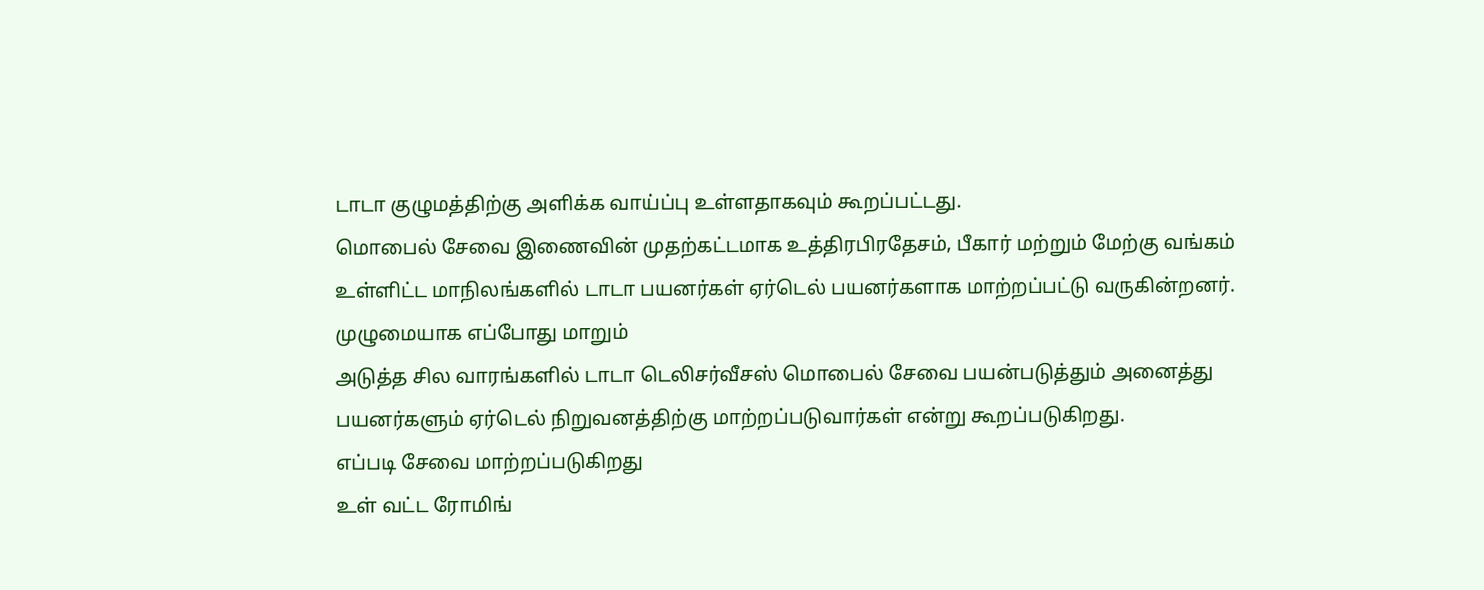டாடா குழுமத்திற்கு அளிக்க வாய்ப்பு உள்ளதாகவும் கூறப்பட்டது.
மொபைல் சேவை இணைவின் முதற்கட்டமாக உத்திரபிரதேசம், பீகார் மற்றும் மேற்கு வங்கம் உள்ளிட்ட மாநிலங்களில் டாடா பயனர்கள் ஏர்டெல் பயனர்களாக மாற்றப்பட்டு வருகின்றனர்.
முழுமையாக எப்போது மாறும்
அடுத்த சில வாரங்களில் டாடா டெலிசர்வீசஸ் மொபைல் சேவை பயன்படுத்தும் அனைத்து பயனர்களும் ஏர்டெல் நிறுவனத்திற்கு மாற்றப்படுவார்கள் என்று கூறப்படுகிறது.
எப்படி சேவை மாற்றப்படுகிறது
உள் வட்ட ரோமிங்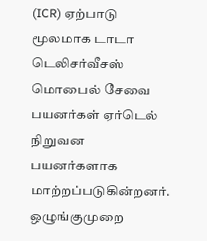(ICR) ஏற்பாடு மூலமாக டாடா டெலிசர்வீசஸ் மொபைல் சேவை பயனர்கள் ஏர்டெல் நிறுவன பயனர்களாக மாற்றப்படுகின்றனர்.
ஒழுங்குமுறை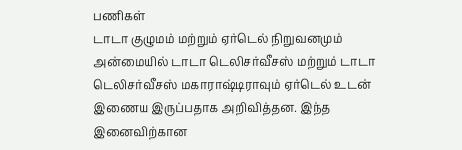பணிகள்
டாடா குழுமம் மற்றும் ஏர்டெல் நிறுவனமும் அன்மையில் டாடா டெலிசர்வீசஸ் மற்றும் டாடா டெலிசர்வீசஸ் மகாராஷ்டிராவும் ஏர்டெல் உடன் இணைய இருப்பதாக அறிவித்தன. இந்த இனைவிற்கான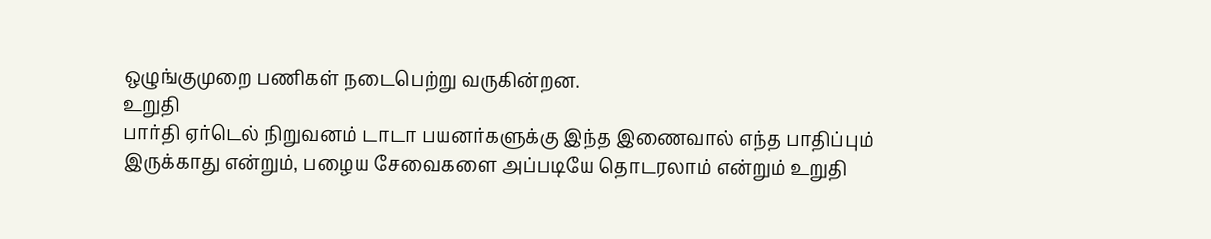ஒழுங்குமுறை பணிகள் நடைபெற்று வருகின்றன.
உறுதி
பார்தி ஏர்டெல் நிறுவனம் டாடா பயனர்களுக்கு இந்த இணைவால் எந்த பாதிப்பும் இருக்காது என்றும், பழைய சேவைகளை அப்படியே தொடரலாம் என்றும் உறுதி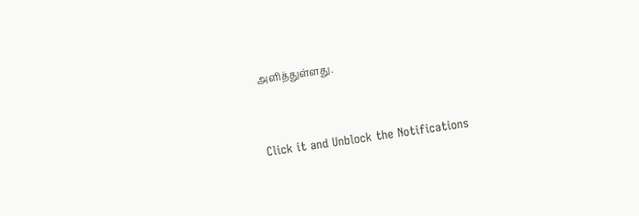அளித்துள்ளது.


Click it and Unblock the Notifications